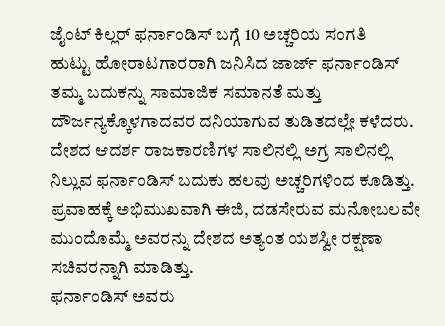ಜೈಂಟ್ ಕಿಲ್ಲರ್ ಫರ್ನಾಂಡಿಸ್ ಬಗ್ಗೆ 10 ಅಚ್ಚರಿಯ ಸಂಗತಿ
ಹುಟ್ಟು ಹೋರಾಟಗಾರರಾಗಿ ಜನಿಸಿದ ಜಾರ್ಜ್ ಫರ್ನಾಂಡಿಸ್ ತಮ್ಮ ಬದುಕನ್ನು ಸಾಮಾಜಿಕ ಸಮಾನತೆ ಮತ್ತು ದೌರ್ಜನ್ಯಕ್ಕೊಳಗಾದವರ ದನಿಯಾಗುವ ತುಡಿತದಲ್ಲೇ ಕಳೆದರು.
ದೇಶದ ಆದರ್ಶ ರಾಜಕಾರಣಿಗಳ ಸಾಲಿನಲ್ಲಿ ಅಗ್ರ ಸಾಲಿನಲ್ಲಿ ನಿಲ್ಲುವ ಫರ್ನಾಂಡಿಸ್ ಬದುಕು ಹಲವು ಅಚ್ಚರಿಗಳಿಂದ ಕೂಡಿತ್ತು. ಪ್ರವಾಹಕ್ಕೆ ಅಭಿಮುಖವಾಗಿ ಈಜಿ, ದಡಸೇರುವ ಮನೋಬಲವೇ ಮುಂದೊಮ್ಮೆ ಅವರನ್ನು ದೇಶದ ಅತ್ಯಂತ ಯಶಸ್ವೀ ರಕ್ಷಣಾ ಸಚಿವರನ್ನಾಗಿ ಮಾಡಿತ್ತು.
ಫರ್ನಾಂಡಿಸ್ ಅವರು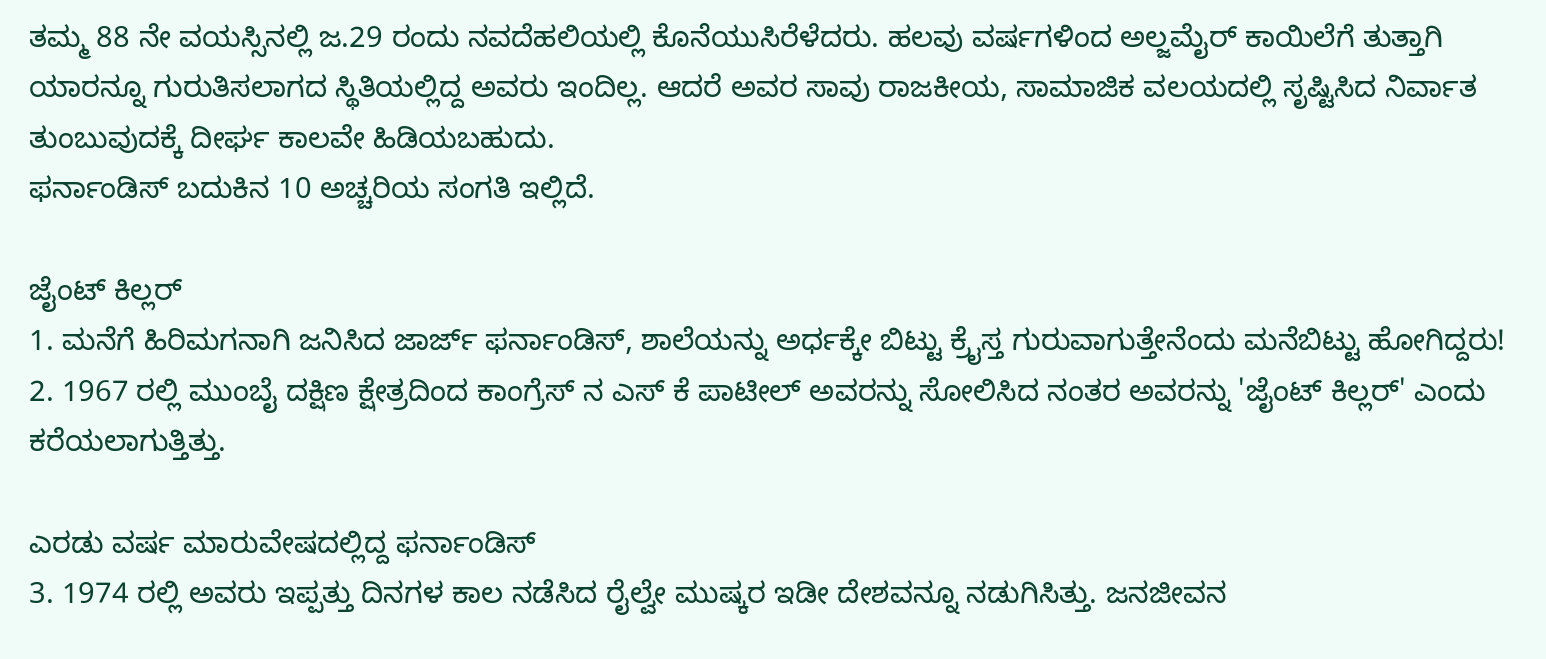ತಮ್ಮ 88 ನೇ ವಯಸ್ಸಿನಲ್ಲಿ ಜ.29 ರಂದು ನವದೆಹಲಿಯಲ್ಲಿ ಕೊನೆಯುಸಿರೆಳೆದರು. ಹಲವು ವರ್ಷಗಳಿಂದ ಅಲ್ಜಮೈರ್ ಕಾಯಿಲೆಗೆ ತುತ್ತಾಗಿ ಯಾರನ್ನೂ ಗುರುತಿಸಲಾಗದ ಸ್ಥಿತಿಯಲ್ಲಿದ್ದ ಅವರು ಇಂದಿಲ್ಲ. ಆದರೆ ಅವರ ಸಾವು ರಾಜಕೀಯ, ಸಾಮಾಜಿಕ ವಲಯದಲ್ಲಿ ಸೃಷ್ಟಿಸಿದ ನಿರ್ವಾತ ತುಂಬುವುದಕ್ಕೆ ದೀರ್ಘ ಕಾಲವೇ ಹಿಡಿಯಬಹುದು.
ಫರ್ನಾಂಡಿಸ್ ಬದುಕಿನ 10 ಅಚ್ಚರಿಯ ಸಂಗತಿ ಇಲ್ಲಿದೆ.

ಜೈಂಟ್ ಕಿಲ್ಲರ್
1. ಮನೆಗೆ ಹಿರಿಮಗನಾಗಿ ಜನಿಸಿದ ಜಾರ್ಜ್ ಫರ್ನಾಂಡಿಸ್, ಶಾಲೆಯನ್ನು ಅರ್ಧಕ್ಕೇ ಬಿಟ್ಟು ಕ್ರೈಸ್ತ ಗುರುವಾಗುತ್ತೇನೆಂದು ಮನೆಬಿಟ್ಟು ಹೋಗಿದ್ದರು!
2. 1967 ರಲ್ಲಿ ಮುಂಬೈ ದಕ್ಷಿಣ ಕ್ಷೇತ್ರದಿಂದ ಕಾಂಗ್ರೆಸ್ ನ ಎಸ್ ಕೆ ಪಾಟೀಲ್ ಅವರನ್ನು ಸೋಲಿಸಿದ ನಂತರ ಅವರನ್ನು 'ಜೈಂಟ್ ಕಿಲ್ಲರ್' ಎಂದು ಕರೆಯಲಾಗುತ್ತಿತ್ತು.

ಎರಡು ವರ್ಷ ಮಾರುವೇಷದಲ್ಲಿದ್ದ ಫರ್ನಾಂಡಿಸ್
3. 1974 ರಲ್ಲಿ ಅವರು ಇಪ್ಪತ್ತು ದಿನಗಳ ಕಾಲ ನಡೆಸಿದ ರೈಲ್ವೇ ಮುಷ್ಕರ ಇಡೀ ದೇಶವನ್ನೂ ನಡುಗಿಸಿತ್ತು. ಜನಜೀವನ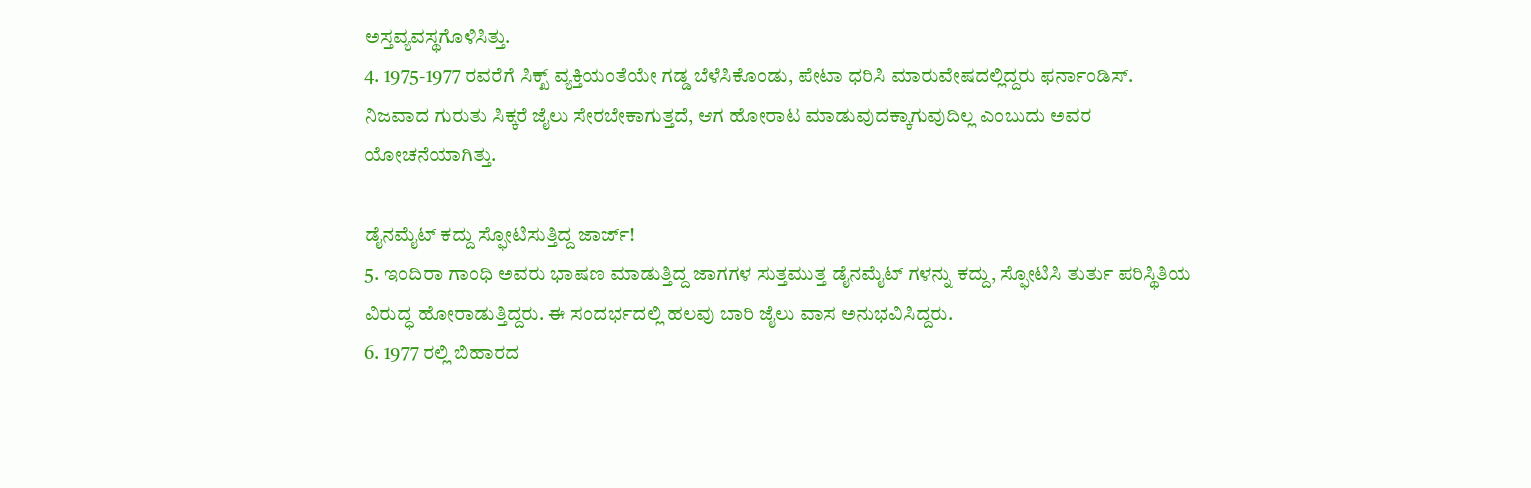ಅಸ್ತವ್ಯವಸ್ಥಗೊಳಿಸಿತ್ತು.
4. 1975-1977 ರವರೆಗೆ ಸಿಕ್ಖ್ ವ್ಯಕ್ತಿಯಂತೆಯೇ ಗಡ್ಡ ಬೆಳೆಸಿಕೊಂಡು, ಪೇಟಾ ಧರಿಸಿ ಮಾರುವೇಷದಲ್ಲಿದ್ದರು ಫರ್ನಾಂಡಿಸ್. ನಿಜವಾದ ಗುರುತು ಸಿಕ್ಕರೆ ಜೈಲು ಸೇರಬೇಕಾಗುತ್ತದೆ, ಆಗ ಹೋರಾಟ ಮಾಡುವುದಕ್ಕಾಗುವುದಿಲ್ಲ ಎಂಬುದು ಅವರ ಯೋಚನೆಯಾಗಿತ್ತು.

ಡೈನಮೈಟ್ ಕದ್ದು ಸ್ಫೋಟಿಸುತ್ತಿದ್ದ ಜಾರ್ಜ್!
5. ಇಂದಿರಾ ಗಾಂಧಿ ಅವರು ಭಾಷಣ ಮಾಡುತ್ತಿದ್ದ ಜಾಗಗಳ ಸುತ್ತಮುತ್ತ ಡೈನಮೈಟ್ ಗಳನ್ನು ಕದ್ದು, ಸ್ಫೋಟಿಸಿ ತುರ್ತು ಪರಿಸ್ಥಿತಿಯ ವಿರುದ್ಧ ಹೋರಾಡುತ್ತಿದ್ದರು. ಈ ಸಂದರ್ಭದಲ್ಲಿ ಹಲವು ಬಾರಿ ಜೈಲು ವಾಸ ಅನುಭವಿಸಿದ್ದರು.
6. 1977 ರಲ್ಲಿ ಬಿಹಾರದ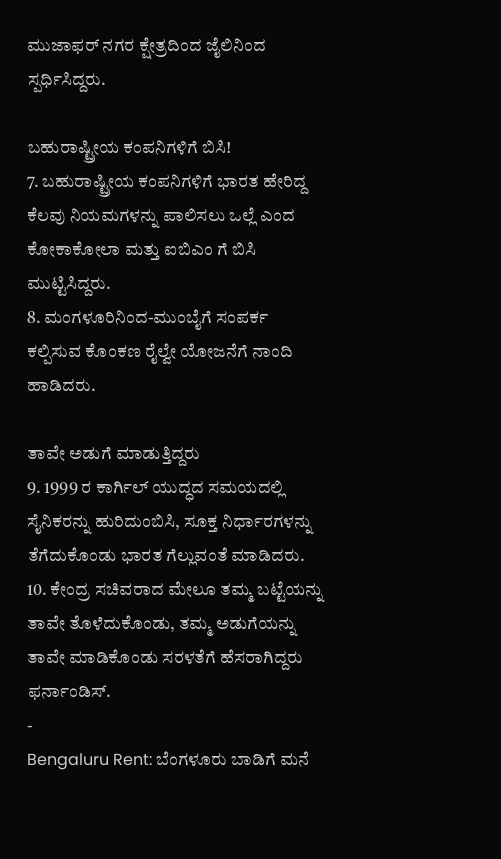ಮುಜಾಫರ್ ನಗರ ಕ್ಷೇತ್ರದಿಂದ ಜೈಲಿನಿಂದ ಸ್ಪರ್ಧಿಸಿದ್ದರು.

ಬಹುರಾಷ್ಟ್ರೀಯ ಕಂಪನಿಗಳಿಗೆ ಬಿಸಿ!
7. ಬಹುರಾಷ್ಟ್ರೀಯ ಕಂಪನಿಗಳಿಗೆ ಭಾರತ ಹೇರಿದ್ದ ಕೆಲವು ನಿಯಮಗಳನ್ನು ಪಾಲಿಸಲು ಒಲ್ಲೆ ಎಂದ ಕೋಕಾಕೋಲಾ ಮತ್ತು ಐಬಿಎಂ ಗೆ ಬಿಸಿ ಮುಟ್ಟಿಸಿದ್ದರು.
8. ಮಂಗಳೂರಿನಿಂದ-ಮುಂಬೈಗೆ ಸಂಪರ್ಕ ಕಲ್ಪಿಸುವ ಕೊಂಕಣ ರೈಲ್ವೇ ಯೋಜನೆಗೆ ನಾಂದಿ ಹಾಡಿದರು.

ತಾವೇ ಅಡುಗೆ ಮಾಡುತ್ತಿದ್ದರು
9. 1999 ರ ಕಾರ್ಗಿಲ್ ಯುದ್ಧದ ಸಮಯದಲ್ಲಿ ಸೈನಿಕರನ್ನು ಹುರಿದುಂಬಿಸಿ, ಸೂಕ್ತ ನಿರ್ಧಾರಗಳನ್ನು ತೆಗೆದುಕೊಂಡು ಭಾರತ ಗೆಲ್ಲುವಂತೆ ಮಾಡಿದರು.
10. ಕೇಂದ್ರ ಸಚಿವರಾದ ಮೇಲೂ ತಮ್ಮ ಬಟ್ಟೆಯನ್ನು ತಾವೇ ತೊಳೆದುಕೊಂಡು, ತಮ್ಮ ಅಡುಗೆಯನ್ನು ತಾವೇ ಮಾಡಿಕೊಂಡು ಸರಳತೆಗೆ ಹೆಸರಾಗಿದ್ದರು ಫರ್ನಾಂಡಿಸ್.
-
Bengaluru Rent: ಬೆಂಗಳೂರು ಬಾಡಿಗೆ ಮನೆ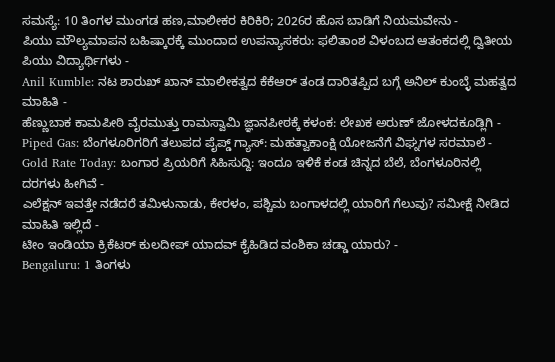ಸಮಸ್ಯೆ: 10 ತಿಂಗಳ ಮುಂಗಡ ಹಣ,ಮಾಲೀಕರ ಕಿರಿಕಿರಿ; 2026ರ ಹೊಸ ಬಾಡಿಗೆ ನಿಯಮವೇನು -
ಪಿಯು ಮೌಲ್ಯಮಾಪನ ಬಹಿಷ್ಕಾರಕ್ಕೆ ಮುಂದಾದ ಉಪನ್ಯಾಸಕರು: ಫಲಿತಾಂಶ ವಿಳಂಬದ ಆತಂಕದಲ್ಲಿ ದ್ವಿತೀಯ ಪಿಯು ವಿದ್ಯಾರ್ಥಿಗಳು -
Anil Kumble: ನಟ ಶಾರುಖ್ ಖಾನ್ ಮಾಲೀಕತ್ವದ ಕೆಕೆಆರ್ ತಂಡ ದಾರಿತಪ್ಪಿದ ಬಗ್ಗೆ ಅನಿಲ್ ಕುಂಬ್ಳೆ ಮಹತ್ವದ ಮಾಹಿತಿ -
ಹೆಣ್ಣುಬಾಕ ಕಾಮಪೀಠಿ ವೈರಮುತ್ತು ರಾಮಸ್ವಾಮಿ ಜ್ಞಾನಪೀಠಕ್ಕೆ ಕಳಂಕ: ಲೇಖಕ ಅರುಣ್ ಜೋಳದಕೂಡ್ಲಿಗಿ -
Piped Gas: ಬೆಂಗಳೂರಿಗರಿಗೆ ತಲುಪದ ಪೈಪ್ಡ್ ಗ್ಯಾಸ್: ಮಹತ್ವಾಕಾಂಕ್ಷಿ ಯೋಜನೆಗೆ ವಿಘ್ನಗಳ ಸರಮಾಲೆ -
Gold Rate Today: ಬಂಗಾರ ಪ್ರಿಯರಿಗೆ ಸಿಹಿಸುದ್ದಿ: ಇಂದೂ ಇಳಿಕೆ ಕಂಡ ಚಿನ್ನದ ಬೆಲೆ, ಬೆಂಗಳೂರಿನಲ್ಲಿ ದರಗಳು ಹೀಗಿವೆ -
ಎಲೆಕ್ಷನ್ ಇವತ್ತೇ ನಡೆದರೆ ತಮಿಳುನಾಡು, ಕೇರಳಂ, ಪಶ್ಚಿಮ ಬಂಗಾಳದಲ್ಲಿ ಯಾರಿಗೆ ಗೆಲುವು? ಸಮೀಕ್ಷೆ ನೀಡಿದ ಮಾಹಿತಿ ಇಲ್ಲಿದೆ -
ಟೀಂ ಇಂಡಿಯಾ ಕ್ರಿಕೆಟರ್ ಕುಲದೀಪ್ ಯಾದವ್ ಕೈಹಿಡಿದ ವಂಶಿಕಾ ಚಡ್ಡಾ ಯಾರು? -
Bengaluru: 1 ತಿಂಗಳು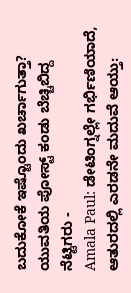ಬದುಕೋಕೆ ಇಷ್ಟೊಂದು ಖರ್ಚಾಗುತ್ತಾ? ಯುವತಿಯ ಪೋಸ್ಟ್ ಕಂಡು ಬೆಚ್ಚಿಬಿದ್ದ ನೆಟ್ಟಿಗರು -
Amala Paul: ಡೇಟಿಂಗ್ನಲ್ಲೇ ಗರ್ಭಿಣಿಯಾದೆ, ಆತುರದಲ್ಲಿ ಎರಡನೇ ಮದುವೆ ಆಯ್ತು: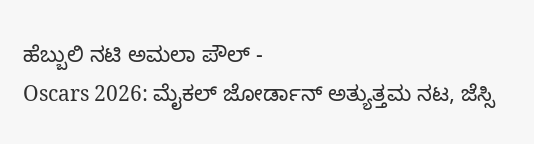ಹೆಬ್ಬುಲಿ ನಟಿ ಅಮಲಾ ಪೌಲ್ -
Oscars 2026: ಮೈಕಲ್ ಜೋರ್ಡಾನ್ ಅತ್ಯುತ್ತಮ ನಟ, ಜೆಸ್ಸಿ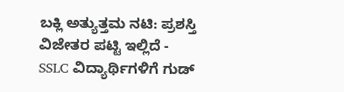ಬಕ್ಲಿ ಅತ್ಯುತ್ತಮ ನಟಿ: ಪ್ರಶಸ್ತಿ ವಿಜೇತರ ಪಟ್ಟಿ ಇಲ್ಲಿದೆ -
SSLC ವಿದ್ಯಾರ್ಥಿಗಳಿಗೆ ಗುಡ್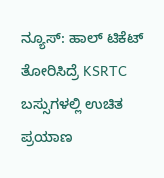ನ್ಯೂಸ್: ಹಾಲ್ ಟಿಕೆಟ್ ತೋರಿಸಿದ್ರೆ KSRTC ಬಸ್ಸುಗಳಲ್ಲಿ ಉಚಿತ ಪ್ರಯಾಣ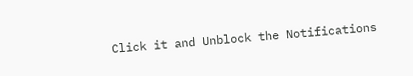Click it and Unblock the Notifications